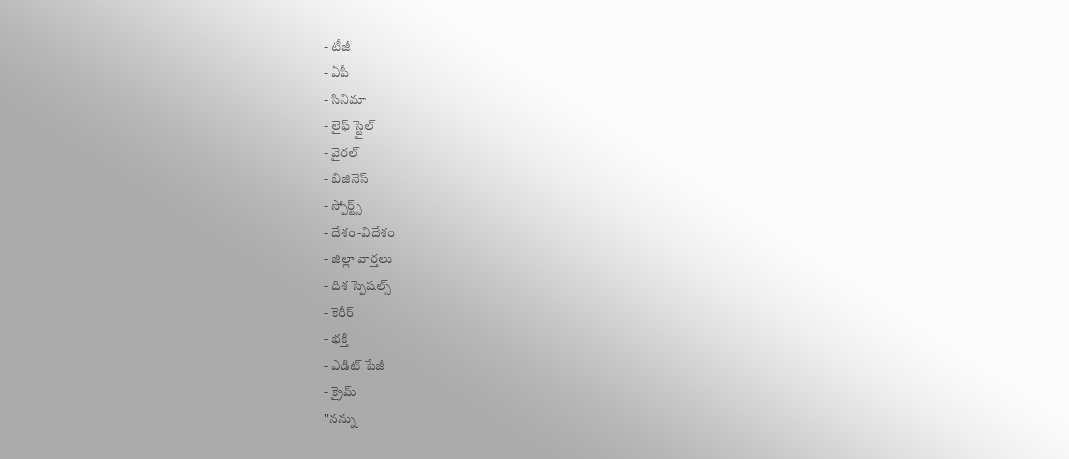- టీజీ
- ఏపీ
- సినిమా
- లైఫ్ స్టైల్
- వైరల్
- బిజినెస్
- స్పోర్ట్స్
- దేశం-విదేశం
- జిల్లా వార్తలు
- దిశ స్పెషల్స్
- కెరీర్
- భక్తి
- ఎడిట్ పేజీ
- క్రైమ్
"నన్ను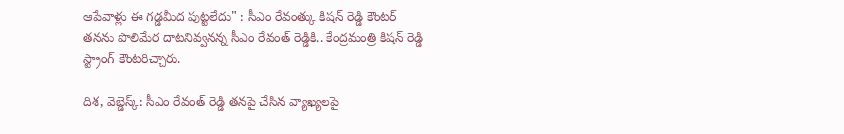ఆపేవాళ్లు ఈ గడ్డమీద పుట్టలేదు" : సీఎం రేవంత్కు కిషన్ రెడ్డి కౌంటర్
తనను పొలిమేర దాటనివ్వనన్న సీఎం రేవంత్ రెడ్డికి.. కేంద్రమంత్రి కిషన్ రెడ్డి స్ట్రాంగ్ కౌంటరిచ్చారు.

దిశ, వెబ్డెస్క్: సీఎం రేవంత్ రెడ్డి తనపై చేసిన వ్యాఖ్యలపై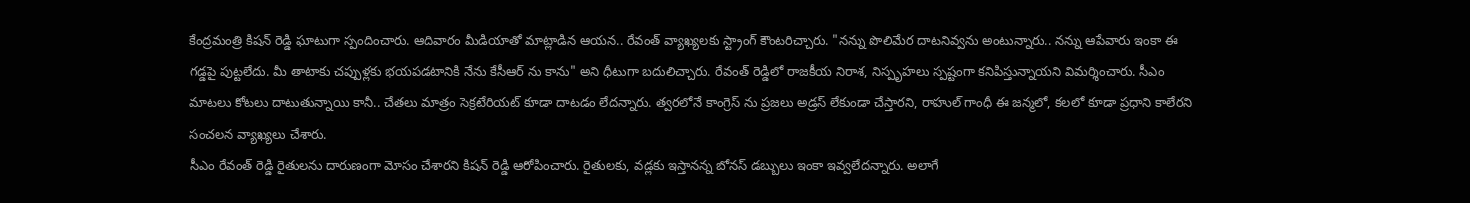కేంద్రమంత్రి కిషన్ రెడ్డి ఘాటుగా స్పందించారు. ఆదివారం మీడియాతో మాట్లాడిన ఆయన.. రేవంత్ వ్యాఖ్యలకు స్ట్రాంగ్ కౌంటరిచ్చారు. "నన్ను పొలిమేర దాటనివ్వను అంటున్నారు.. నన్ను ఆపేవారు ఇంకా ఈ గడ్డపై పుట్టలేదు. మీ తాటాకు చప్పుళ్లకు భయపడటానికి నేను కేసీఆర్ ను కాను" అని ధీటుగా బదులిచ్చారు. రేవంత్ రెడ్డిలో రాజకీయ నిరాశ, నిస్పృహలు స్పష్టంగా కనిపిస్తున్నాయని విమర్శించారు. సీఎం మాటలు కోటలు దాటుతున్నాయి కానీ.. చేతలు మాత్రం సెక్రటేరియట్ కూడా దాటడం లేదన్నారు. త్వరలోనే కాంగ్రెస్ ను ప్రజలు అడ్రస్ లేకుండా చేస్తారని, రాహుల్ గాంధీ ఈ జన్మలో, కలలో కూడా ప్రధాని కాలేరని సంచలన వ్యాఖ్యలు చేశారు.
సీఎం రేవంత్ రెడ్డి రైతులను దారుణంగా మోసం చేశారని కిషన్ రెడ్డి ఆరోపించారు. రైతులకు, వడ్లకు ఇస్తానన్న బోనస్ డబ్బులు ఇంకా ఇవ్వలేదన్నారు. అలాగే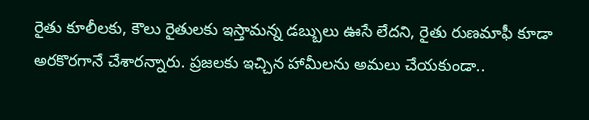రైతు కూలీలకు, కౌలు రైతులకు ఇస్తామన్న డబ్బులు ఊసే లేదని, రైతు రుణమాఫీ కూడా అరకొరగానే చేశారన్నారు. ప్రజలకు ఇచ్చిన హామీలను అమలు చేయకుండా..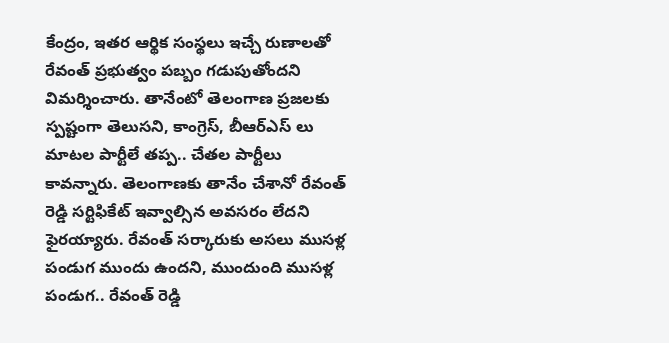కేంద్రం, ఇతర ఆర్థిక సంస్థలు ఇచ్చే రుణాలతో రేవంత్ ప్రభుత్వం పబ్బం గడుపుతోందని విమర్శించారు. తానేంటో తెలంగాణ ప్రజలకు స్పష్టంగా తెలుసని, కాంగ్రెస్, బీఆర్ఎస్ లు మాటల పార్టీలే తప్ప.. చేతల పార్టీలు కావన్నారు. తెలంగాణకు తానేం చేశానో రేవంత్ రెడ్డి సర్టిఫికేట్ ఇవ్వాల్సిన అవసరం లేదని ఫైరయ్యారు. రేవంత్ సర్కారుకు అసలు ముసళ్ల పండుగ ముందు ఉందని, ముందుంది ముసళ్ల పండుగ.. రేవంత్ రెడ్డి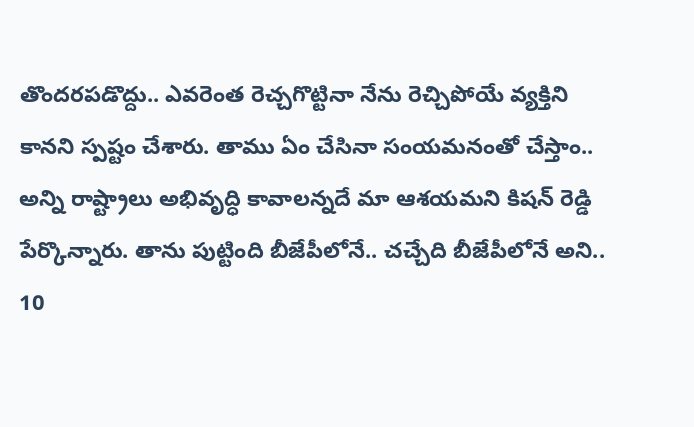తొందరపడొద్దు.. ఎవరెంత రెచ్చగొట్టినా నేను రెచ్చిపోయే వ్యక్తిని కానని స్పష్టం చేశారు. తాము ఏం చేసినా సంయమనంతో చేస్తాం.. అన్ని రాష్ట్రాలు అభివృద్ధి కావాలన్నదే మా ఆశయమని కిషన్ రెడ్డి పేర్కొన్నారు. తాను పుట్టింది బీజేపీలోనే.. చచ్చేది బీజేపీలోనే అని.. 10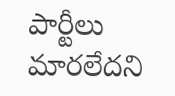పార్టీలు మారలేదని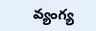వ్యంగ్య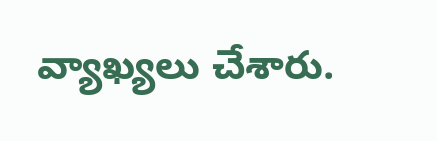వ్యాఖ్యలు చేశారు.